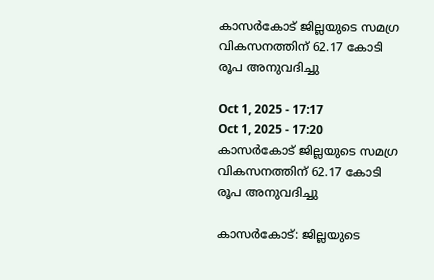കാസർകോട് ജില്ലയുടെ സമഗ്ര വികസനത്തിന് 62.17 കോടി രൂപ അനുവദിച്ചു

Oct 1, 2025 - 17:17
Oct 1, 2025 - 17:20
കാസർകോട് ജില്ലയുടെ സമഗ്ര വികസനത്തിന് 62.17 കോടി രൂപ അനുവദിച്ചു

കാസർകോട്: ജില്ലയുടെ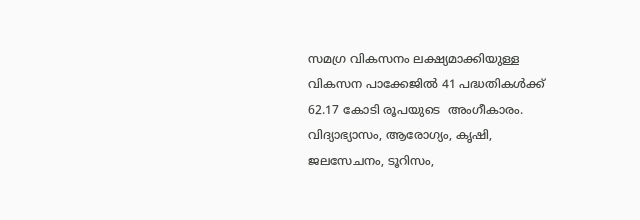സമഗ്ര വികസനം ലക്ഷ്യമാക്കിയുള്ള വികസന പാക്കേജിൽ 41 പദ്ധതികൾക്ക് 62.17 കോടി രൂപയുടെ  അംഗീകാരം. വിദ്യാഭ്യാസം, ആരോഗ്യം, കൃഷി, ജലസേചനം, ടൂറിസം,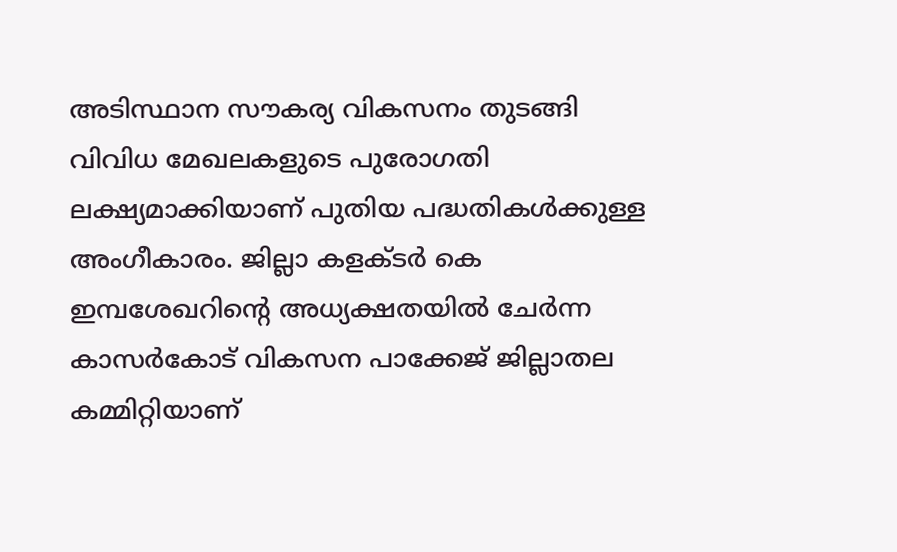അടിസ്ഥാന സൗകര്യ വികസനം തുടങ്ങി വിവിധ മേഖലകളുടെ പുരോഗതി ലക്ഷ്യമാക്കിയാണ് പുതിയ പദ്ധതികൾക്കുള്ള അംഗീകാരം. ജില്ലാ കളക്ടർ കെ ഇമ്പശേഖറിൻ്റെ അധ്യക്ഷതയിൽ ചേർന്ന കാസർകോട് വികസന പാക്കേജ് ജില്ലാതല കമ്മിറ്റിയാണ്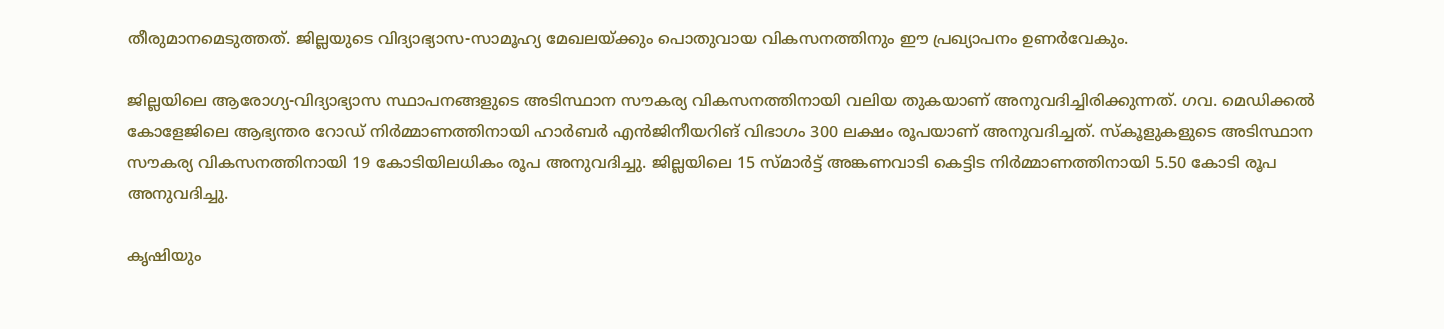തീരുമാനമെടുത്തത്. ജില്ലയുടെ വിദ്യാഭ്യാസ-സാമൂഹ്യ മേഖലയ്ക്കും പൊതുവായ വികസനത്തിനും ഈ പ്രഖ്യാപനം ഉണർവേകും.

ജില്ലയിലെ ആരോഗ്യ-വിദ്യാഭ്യാസ സ്ഥാപനങ്ങളുടെ അടിസ്ഥാന സൗകര്യ വികസനത്തിനായി വലിയ തുകയാണ് അനുവദിച്ചിരിക്കുന്നത്. ഗവ. മെഡിക്കൽ കോളേജിലെ ആഭ്യന്തര റോഡ് നിർമ്മാണത്തിനായി ഹാർബർ എൻജിനീയറിങ് വിഭാഗം 300 ലക്ഷം രൂപയാണ് അനുവദിച്ചത്. സ്‌കൂളുകളുടെ അടിസ്ഥാന സൗകര്യ വികസനത്തിനായി 19 കോടിയിലധികം രൂപ അനുവദിച്ചു. ജില്ലയിലെ 15 സ്മാർട്ട് അങ്കണവാടി കെട്ടിട നിർമ്മാണത്തിനായി 5.50 കോടി രൂപ അനുവദിച്ചു.

കൃഷിയും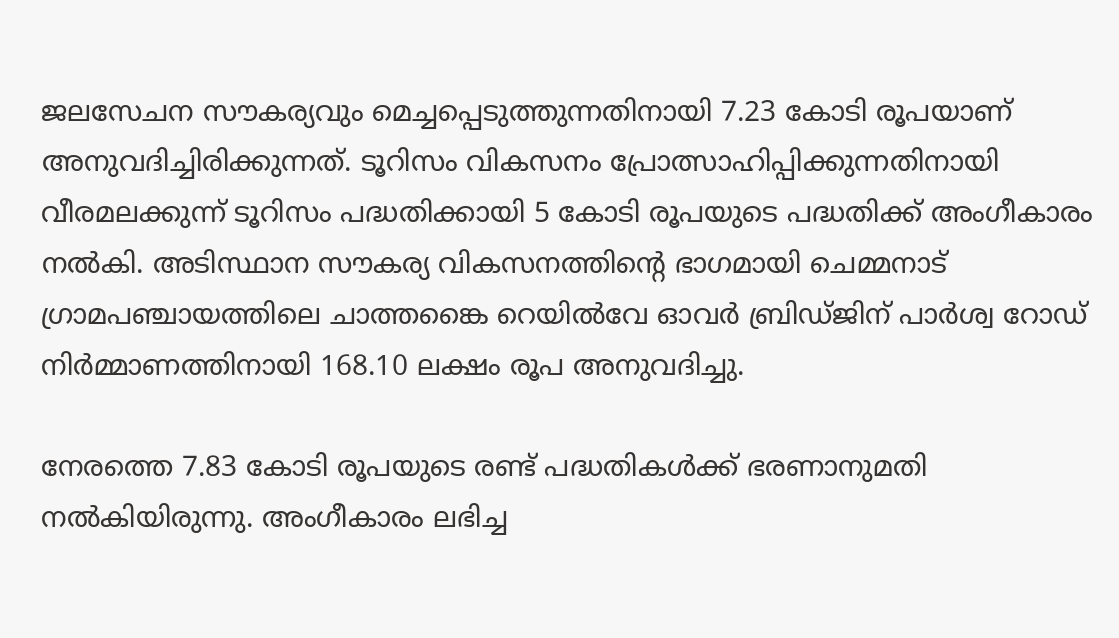ജലസേചന സൗകര്യവും മെച്ചപ്പെടുത്തുന്നതിനായി 7.23 കോടി രൂപയാണ് അനുവദിച്ചിരിക്കുന്നത്. ടൂറിസം വികസനം പ്രോത്സാഹിപ്പിക്കുന്നതിനായി വീരമലക്കുന്ന് ടൂറിസം പദ്ധതിക്കായി 5 കോടി രൂപയുടെ പദ്ധതിക്ക് അംഗീകാരം നൽകി. അടിസ്ഥാന സൗകര്യ വികസനത്തിൻ്റെ ഭാഗമായി ചെമ്മനാട് ഗ്രാമപഞ്ചായത്തിലെ ചാത്തങ്കൈ റെയിൽവേ ഓവർ ബ്രിഡ്‌ജിന്‌ പാർശ്വ റോഡ് നിർമ്മാണത്തിനായി 168.10 ലക്ഷം രൂപ അനുവദിച്ചു.

നേരത്തെ 7.83 കോടി രൂപയുടെ രണ്ട് പദ്ധതികൾക്ക് ഭരണാനുമതി നൽകിയിരുന്നു. അംഗീകാരം ലഭിച്ച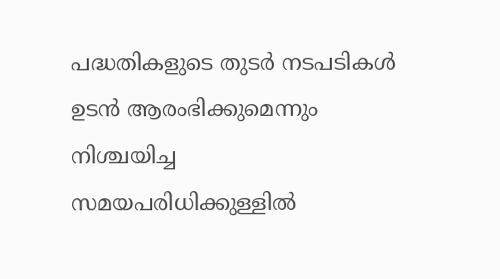പദ്ധതികളുടെ തുടർ നടപടികൾ ഉടൻ ആരംഭിക്കുമെന്നും നിശ്ചയിച്ച സമയപരിധിക്കുള്ളിൽ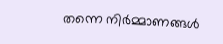തന്നെ നിർമ്മാണങ്ങൾ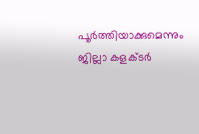പൂർത്തിയാക്കുമെന്നും ജില്ലാ കളക്ടർ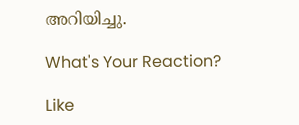അറിയിച്ചു.

What's Your Reaction?

Like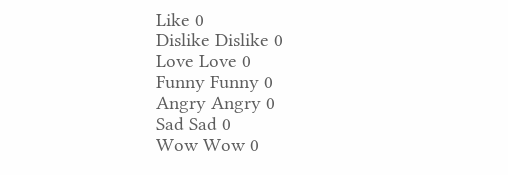Like 0
Dislike Dislike 0
Love Love 0
Funny Funny 0
Angry Angry 0
Sad Sad 0
Wow Wow 0